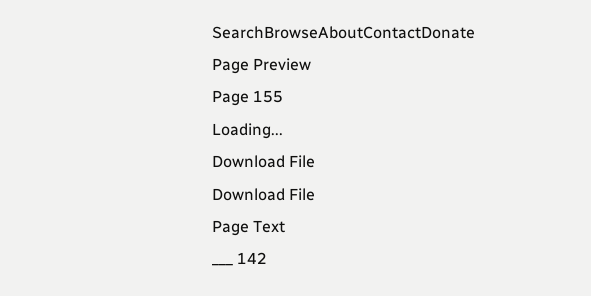SearchBrowseAboutContactDonate
Page Preview
Page 155
Loading...
Download File
Download File
Page Text
___ 142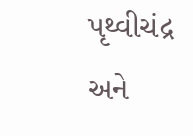પૃથ્વીચંદ્ર અને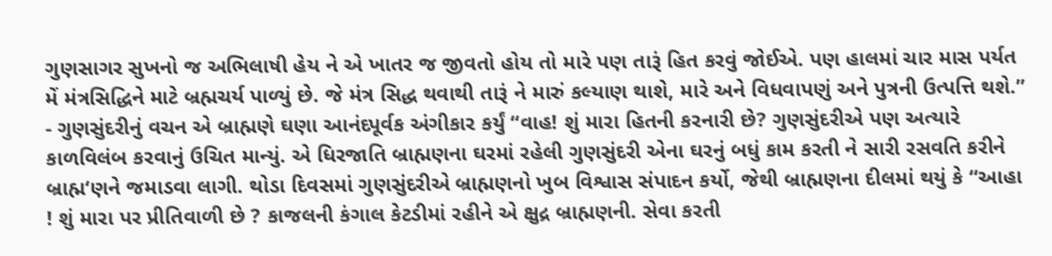ગુણસાગર સુખનો જ અભિલાષી હેય ને એ ખાતર જ જીવતો હોય તો મારે પણ તારૂં હિત કરવું જોઈએ. પણ હાલમાં ચાર માસ પર્યત મેં મંત્રસિદ્ધિને માટે બ્રહ્મચર્ય પાળ્યું છે. જે મંત્ર સિદ્ધ થવાથી તારૂં ને મારું કલ્યાણ થાશે, મારે અને વિધવાપણું અને પુત્રની ઉત્પત્તિ થશે.” - ગુણસુંદરીનું વચન એ બ્રાહ્મણે ઘણા આનંદપૂર્વક અંગીકાર કર્યું “વાહ! શું મારા હિતની કરનારી છે? ગુણસુંદરીએ પણ અત્યારે કાળવિલંબ કરવાનું ઉચિત માન્યું. એ ધિરજાતિ બ્રાહ્મણના ઘરમાં રહેલી ગુણસુંદરી એના ઘરનું બધું કામ કરતી ને સારી રસવતિ કરીને બ્રાહ્મ‘ણને જમાડવા લાગી. થોડા દિવસમાં ગુણસુંદરીએ બ્રાહ્મણનો ખુબ વિશ્વાસ સંપાદન કર્યો, જેથી બ્રાહ્મણના દીલમાં થયું કે “આહા ! શું મારા પર પ્રીતિવાળી છે ? કાજલની કંગાલ કેટડીમાં રહીને એ ક્ષુદ્ર બ્રાહ્મણની. સેવા કરતી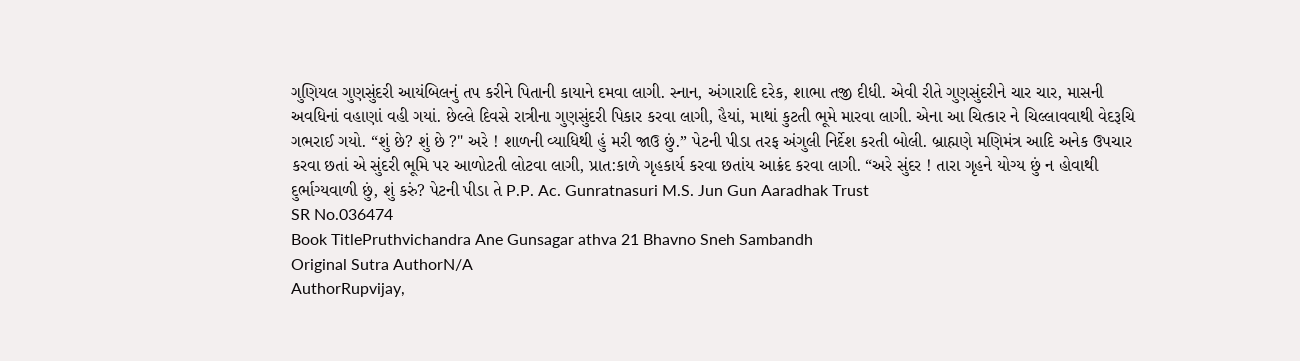ગુણિયલ ગુણસુંદરી આયંબિલનું તપ કરીને પિતાની કાયાને દમવા લાગી. સ્નાન, અંગારાદિ દરેક, શાભા તજી દીધી. એવી રીતે ગુણસુંદરીને ચાર ચાર, માસની અવધિનાં વહાણાં વહી ગયાં. છેલ્લે દિવસે રાત્રીના ગુણસુંદરી પિકાર કરવા લાગી, હૈયાં, માથાં કુટતી ભૂમે મારવા લાગી. એના આ ચિત્કાર ને ચિલ્લાવવાથી વેદરૂચિ ગભરાઈ ગયો. “શું છે? શું છે ?" અરે ! શાળની વ્યાધિથી હું મરી જાઉ છું.” પેટની પીડા તરફ અંગુલી નિર્દેશ કરતી બોલી. બ્રાહ્મણે મણિમંત્ર આદિ અનેક ઉપચાર કરવા છતાં એ સુંદરી ભૂમિ પર આળોટતી લોટવા લાગી, પ્રાત:કાળે ગૃહકાર્ય કરવા છતાંય આક્રંદ કરવા લાગી. “અરે સુંદર ! તારા ગૃહને યોગ્ય છું ન હોવાથી દુર્ભાગ્યવાળી છું, શું કરું? પેટની પીડા તે P.P. Ac. Gunratnasuri M.S. Jun Gun Aaradhak Trust
SR No.036474
Book TitlePruthvichandra Ane Gunsagar athva 21 Bhavno Sneh Sambandh
Original Sutra AuthorN/A
AuthorRupvijay,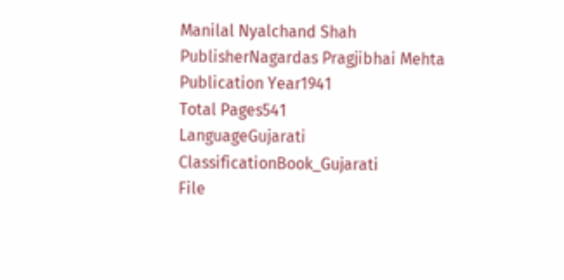Manilal Nyalchand Shah
PublisherNagardas Pragjibhai Mehta
Publication Year1941
Total Pages541
LanguageGujarati
ClassificationBook_Gujarati
File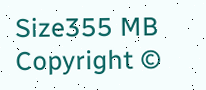Size355 MB
Copyright ©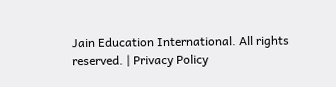Jain Education International. All rights reserved. | Privacy Policy